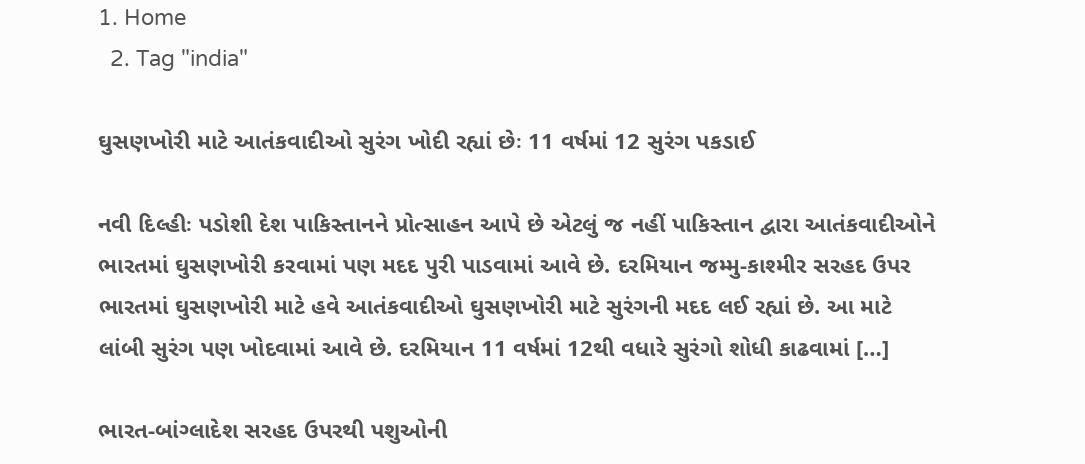1. Home
  2. Tag "india"

ઘુસણખોરી માટે આતંકવાદીઓ સુરંગ ખોદી રહ્યાં છેઃ 11 વર્ષમાં 12 સુરંગ પકડાઈ

નવી દિલ્હીઃ પડોશી દેશ પાકિસ્તાનને પ્રોત્સાહન આપે છે એટલું જ નહીં પાકિસ્તાન દ્વારા આતંકવાદીઓને ભારતમાં ઘુસણખોરી કરવામાં પણ મદદ પુરી પાડવામાં આવે છે. દરમિયાન જમ્મુ-કાશ્મીર સરહદ ઉપર ભારતમાં ઘુસણખોરી માટે હવે આતંકવાદીઓ ઘુસણખોરી માટે સુરંગની મદદ લઈ રહ્યાં છે. આ માટે લાંબી સુરંગ પણ ખોદવામાં આવે છે. દરમિયાન 11 વર્ષમાં 12થી વધારે સુરંગો શોધી કાઢવામાં […]

ભારત-બાંગ્લાદેશ સરહદ ઉપરથી પશુઓની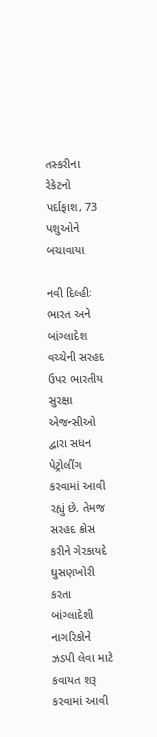તસ્કરીના રેકેટનો પર્દાફાશ, 73 પશુઓને બચાવાયા

નવી દિલ્હીઃ ભારત અને બાંગ્લાદેશ વચ્ચેની સરહદ ઉપર ભારતીય સુરક્ષા એજન્સીઓ દ્વારા સધન પેટ્રોલીંગ કરવામાં આવી રહ્યું છે. તેમજ સરહદ ક્રોસ કરીને ગેરકાયદે ઘુસણખોરી કરતા બાંગ્લાદેશી નાગરિકોને ઝડપી લેવા માટે કવાયત શરૂ કરવામાં આવી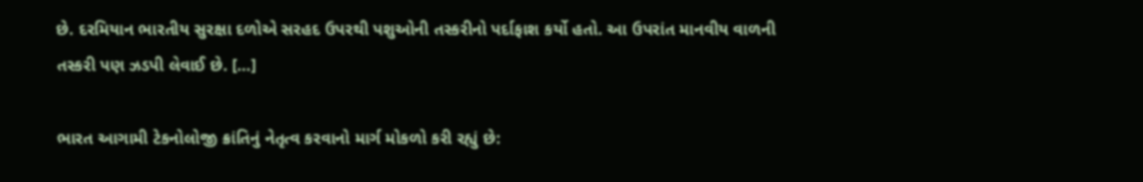છે. દરમિયાન ભારતીય સુરક્ષા દળોએ સરહદ ઉપરથી પશુઓની તસ્કરીનો પર્દાફાશ કર્યો હતો. આ ઉપરાંત માનવીય વાળની તસ્કરી પણ ઝડપી લેવાઈ છે. […]

ભારત આગામી ટેકનોલોજી ક્રાંતિનું નેતૃત્વ કરવાનો માર્ગ મોકળો કરી રહ્યું છે: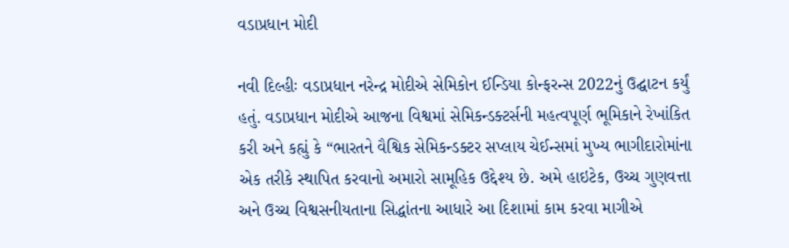વડાપ્રધાન મોદી

નવી દિલ્હીઃ વડાપ્રધાન નરેન્દ્ર મોદીએ સેમિકોન ઈન્ડિયા કોન્ફરન્સ 2022નું ઉદ્ઘાટન કર્યું હતું. વડાપ્રધાન મોદીએ આજના વિશ્વમાં સેમિકન્ડક્ટર્સની મહત્વપૂર્ણ ભૂમિકાને રેખાંકિત કરી અને કહ્યું કે “ભારતને વૈશ્વિક સેમિકન્ડક્ટર સપ્લાય ચેઈન્સમાં મુખ્ય ભાગીદારોમાંના એક તરીકે સ્થાપિત કરવાનો અમારો સામૂહિક ઉદ્દેશ્ય છે. અમે હાઇટેક, ઉચ્ચ ગુણવત્તા અને ઉચ્ચ વિશ્વસનીયતાના સિદ્ધાંતના આધારે આ દિશામાં કામ કરવા માગીએ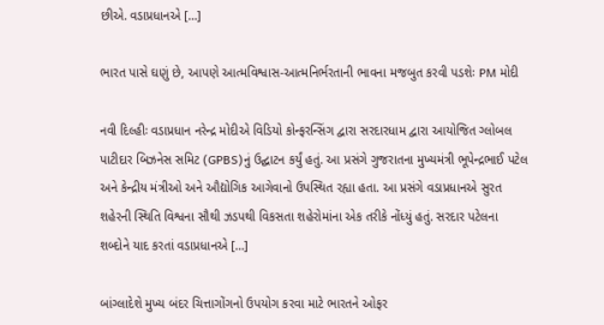છીએ. વડાપ્રધાનએ […]

ભારત પાસે ઘણું છે, આપણે આત્મવિશ્વાસ-આત્મનિર્ભરતાની ભાવના મજબુત કરવી પડશેઃ PM મોદી

નવી દિલ્હીઃ વડાપ્રધાન નરેન્દ્ર મોદીએ વિડિયો કોન્ફરન્સિંગ દ્વારા સરદારધામ દ્વારા આયોજિત ગ્લોબલ પાટીદાર બિઝનેસ સમિટ (GPBS)નું ઉદ્ઘાટન કર્યું હતું. આ પ્રસંગે ગુજરાતના મુખ્યમંત્રી ભૂપેન્દ્રભાઈ પટેલ અને કેન્દ્રીય મંત્રીઓ અને ઔદ્યોગિક આગેવાનો ઉપસ્થિત રહ્યા હતા. આ પ્રસંગે વડાપ્રધાનએ સુરત શહેરની સ્થિતિ વિશ્વના સૌથી ઝડપથી વિકસતા શહેરોમાંના એક તરીકે નોંધ્યું હતું. સરદાર પટેલના શબ્દોને યાદ કરતાં વડાપ્રધાનએ […]

બાંગ્લાદેશે મુખ્ય બંદર ચિત્તાગોંગનો ઉપયોગ કરવા માટે ભારતને ઓફર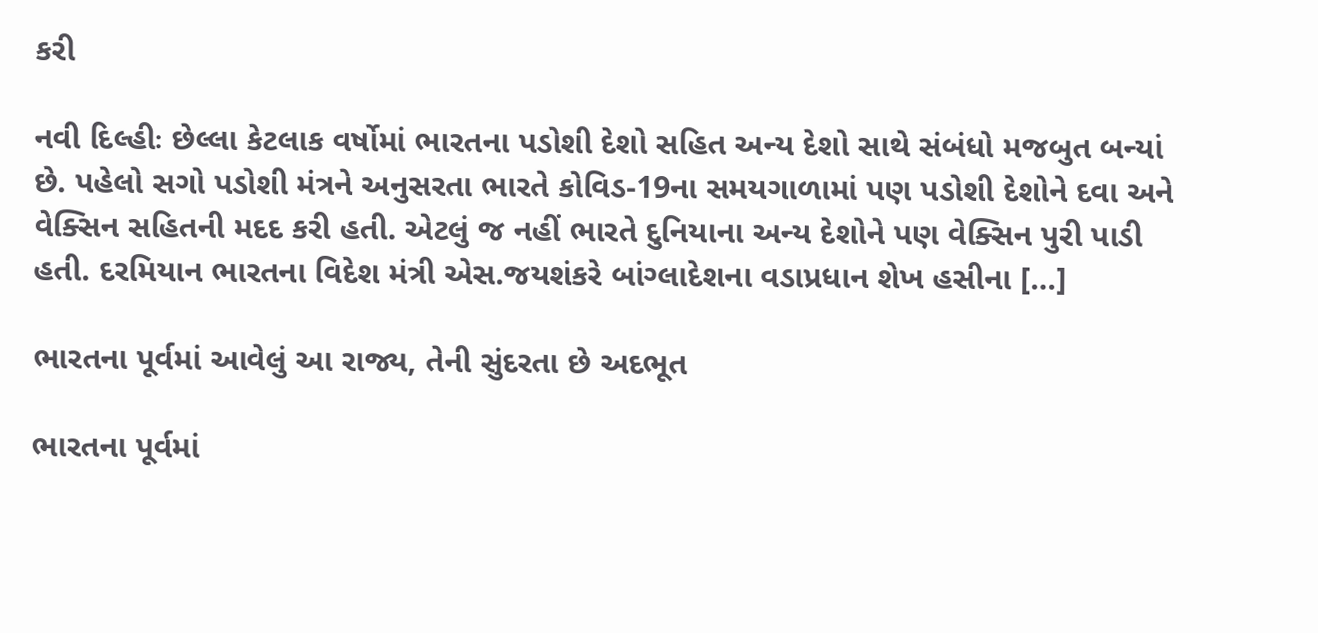કરી

નવી દિલ્હીઃ છેલ્લા કેટલાક વર્ષોમાં ભારતના પડોશી દેશો સહિત અન્ય દેશો સાથે સંબંધો મજબુત બન્યાં છે. પહેલો સગો પડોશી મંત્રને અનુસરતા ભારતે કોવિડ-19ના સમયગાળામાં પણ પડોશી દેશોને દવા અને વેક્સિન સહિતની મદદ કરી હતી. એટલું જ નહીં ભારતે દુનિયાના અન્ય દેશોને પણ વેક્સિન પુરી પાડી હતી. દરમિયાન ભારતના વિદેશ મંત્રી એસ.જયશંકરે બાંગ્લાદેશના વડાપ્રધાન શેખ હસીના […]

ભારતના પૂર્વમાં આવેલું આ રાજ્ય, તેની સુંદરતા છે અદભૂત

ભારતના પૂર્વમાં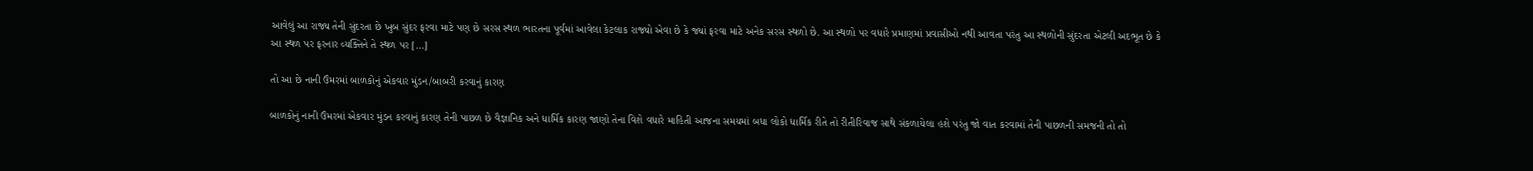આવેલું આ રાજ્ય તેની સુંદરતા છે ખુબ સુંદર ફરવા માટે પણ છે સરસ સ્થળ ભારતના પૂર્વમાં આવેલા કેટલાક રાજ્યો એવા છે કે જ્યાં ફરવા માટે અનેક સરસ સ્થળો છે. આ સ્થળો પર વધારે પ્રમાણમાં પ્રવાસીઓ નથી આવતા પરંતુ આ સ્થળોની સુંદરતા એટલી અદભૂત છે કે આ સ્થળ પર ફરનાર વ્યક્તિને તે સ્થળ પર […]

તો આ છે નાની ઉંમરમાં બાળકોનું એકવાર મુંડન/બાબરી કરવાનું કારણ

બાળકોનું નાની ઉંમરમાં એકવાર મુંડન કરવાનું કારણ તેની પાછળ છે વૈજ્ઞાનિક અને ધાર્મિક કારણ જાણો તેના વિશે વધારે માહિતી આજના સમયમાં બધા લોકો ધાર્મિક રીતે તો રીતીરિવાજ સાથે સંકળાયેલા હશે પરંતુ જો વાત કરવામાં તેની પાછળની સમજની તો તો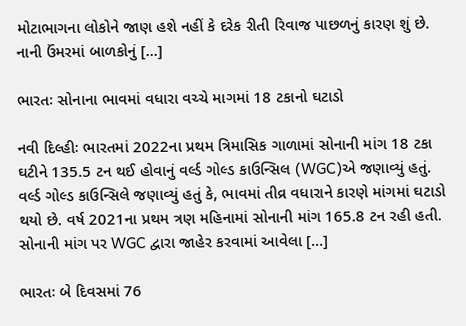મોટાભાગના લોકોને જાણ હશે નહીં કે દરેક રીતી રિવાજ પાછળનું કારણ શું છે. નાની ઉંમરમાં બાળકોનું […]

ભારતઃ સોનાના ભાવમાં વધારા વચ્ચે માગમાં 18 ટકાનો ઘટાડો

નવી દિલ્હીઃ ભારતમાં 2022ના પ્રથમ ત્રિમાસિક ગાળામાં સોનાની માંગ 18 ટકા ઘટીને 135.5 ટન થઈ હોવાનું વર્લ્ડ ગોલ્ડ કાઉન્સિલ (WGC)એ જણાવ્યું હતું. વર્લ્ડ ગોલ્ડ કાઉન્સિલે જણાવ્યું હતું કે, ભાવમાં તીવ્ર વધારાને કારણે માંગમાં ઘટાડો થયો છે. વર્ષ 2021ના પ્રથમ ત્રણ મહિનામાં સોનાની માંગ 165.8 ટન રહી હતી. સોનાની માંગ પર WGC દ્વારા જાહેર કરવામાં આવેલા […]

ભારતઃ બે દિવસમાં 76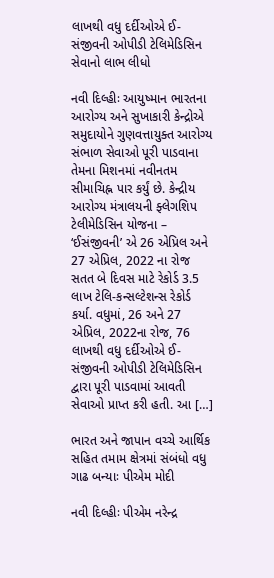લાખથી વધુ દર્દીઓએ ઈ-સંજીવની ઓપીડી ટેલિમેડિસિન સેવાનો લાભ લીધો

નવી દિલ્હીઃ આયુષ્માન ભારતના આરોગ્ય અને સુખાકારી કેન્દ્રોએ સમુદાયોને ગુણવત્તાયુક્ત આરોગ્ય સંભાળ સેવાઓ પૂરી પાડવાના તેમના મિશનમાં નવીનતમ સીમાચિહ્ન પાર કર્યું છે. કેન્દ્રીય આરોગ્ય મંત્રાલયની ફ્લેગશિપ ટેલીમેડિસિન યોજના – ‘ઈસંજીવની’ એ 26 એપ્રિલ અને 27 એપ્રિલ, 2022 ના રોજ સતત બે દિવસ માટે રેકોર્ડ 3.5 લાખ ટેલિ-કન્સલ્ટેશન્સ રેકોર્ડ કર્યા. વધુમાં, 26 અને 27 એપ્રિલ, 2022ના રોજ, 76 લાખથી વધુ દર્દીઓએ ઈ-સંજીવની ઓપીડી ટેલિમેડિસિન દ્વારા પૂરી પાડવામાં આવતી સેવાઓ પ્રાપ્ત કરી હતી. આ […]

ભારત અને જાપાન વચ્ચે આર્થિક સહિત તમામ ક્ષેત્રમાં સંબંધો વધુ ગાઢ બન્યાઃ પીએમ મોદી

નવી દિલ્હીઃ પીએમ નરેન્દ્ર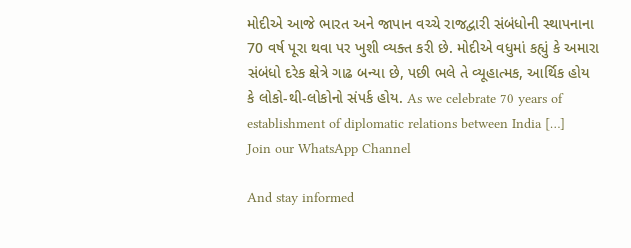મોદીએ આજે ભારત અને જાપાન વચ્ચે રાજદ્વારી સંબંધોની સ્થાપનાના 70 વર્ષ પૂરા થવા પર ખુશી વ્યક્ત કરી છે. મોદીએ વધુમાં કહ્યું કે અમારા સંબંધો દરેક ક્ષેત્રે ગાઢ બન્યા છે, પછી ભલે તે વ્યૂહાત્મક, આર્થિક હોય કે લોકો-થી-લોકોનો સંપર્ક હોય. As we celebrate 70 years of establishment of diplomatic relations between India […]
Join our WhatsApp Channel

And stay informed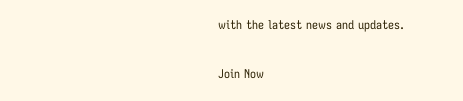with the latest news and updates.

Join Now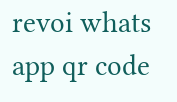revoi whats app qr code